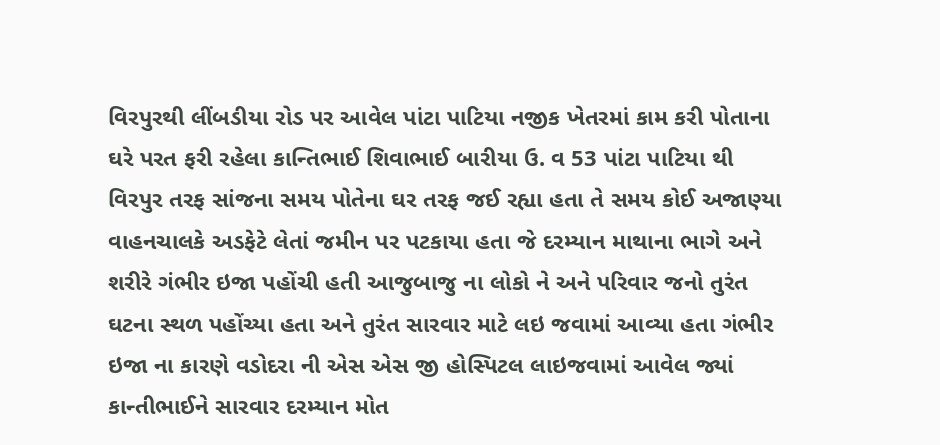વિરપુરથી લીંબડીયા રોડ પર આવેલ પાંટા પાટિયા નજીક ખેતરમાં કામ કરી પોતાના ઘરે પરત ફરી રહેલા કાન્તિભાઈ શિવાભાઈ બારીયા ઉ. વ 53 પાંટા પાટિયા થી વિરપુર તરફ સાંજના સમય પોતેના ઘર તરફ જઈ રહ્યા હતા તે સમય કોઈ અજાણ્યા વાહનચાલકે અડફેટે લેતાં જમીન પર પટકાયા હતા જે દરમ્યાન માથાના ભાગે અને શરીરે ગંભીર ઇજા પહોંચી હતી આજુબાજુ ના લોકો ને અને પરિવાર જનો તુરંત ઘટના સ્થળ પહોંચ્યા હતા અને તુરંત સારવાર માટે લઇ જવામાં આવ્યા હતા ગંભીર ઇજા ના કારણે વડોદરા ની એસ એસ જી હોસ્પિટલ લાઇજવામાં આવેલ જ્યાં કાન્તીભાઈને સારવાર દરમ્યાન મોત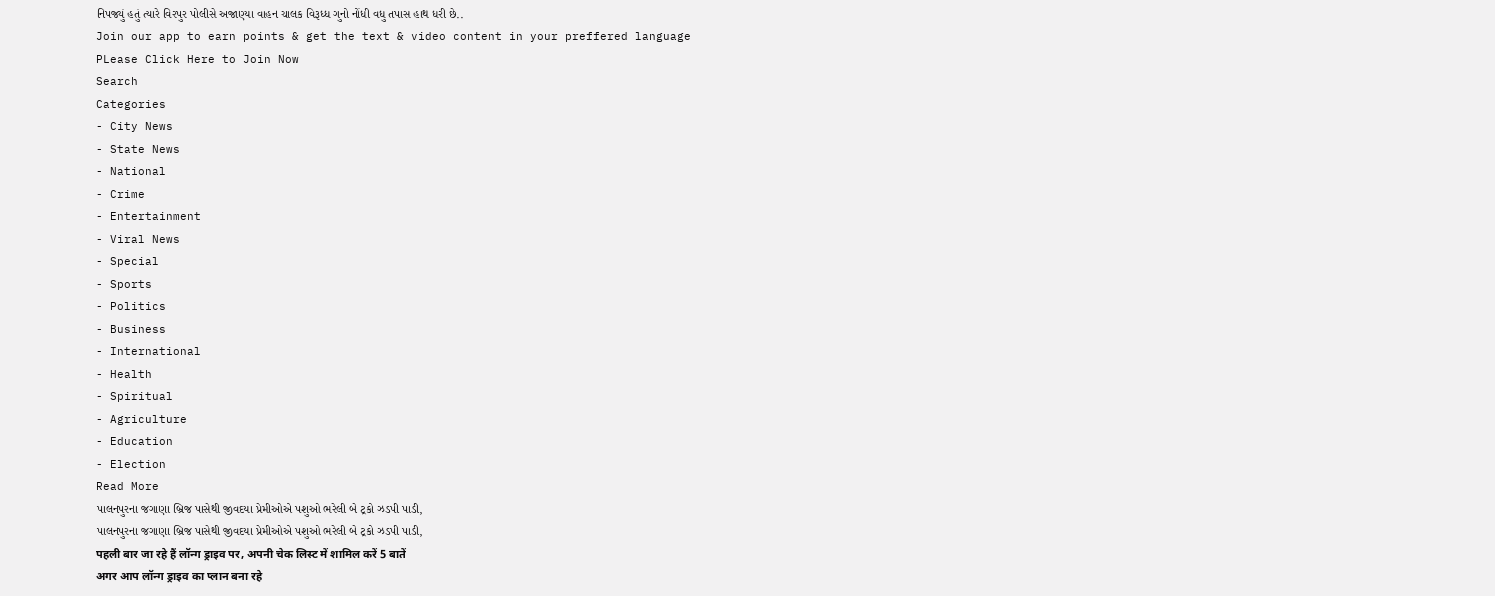નિપજ્યું હતું ત્યારે વિરપુર પોલીસે અજાણ્યા વાહન ચાલક વિરૂધ્ધ ગુનો નોંધી વધુ તપાસ હાથ ધરી છે..
Join our app to earn points & get the text & video content in your preffered language
PLease Click Here to Join Now
Search
Categories
- City News
- State News
- National
- Crime
- Entertainment
- Viral News
- Special
- Sports
- Politics
- Business
- International
- Health
- Spiritual
- Agriculture
- Education
- Election
Read More
પાલનપુરના જગાણા બ્રિજ પાસેથી જીવદયા પ્રેમીઓએ પશુઓ ભરેલી બે ટ્રકો ઝડપી પાડી,
પાલનપુરના જગાણા બ્રિજ પાસેથી જીવદયા પ્રેમીઓએ પશુઓ ભરેલી બે ટ્રકો ઝડપી પાડી,
पहली बार जा रहे हैं लॉन्ग ड्राइव पर, अपनी चेक लिस्ट में शामिल करें 5 बातें
अगर आप लॉन्ग ड्राइव का प्लान बना रहे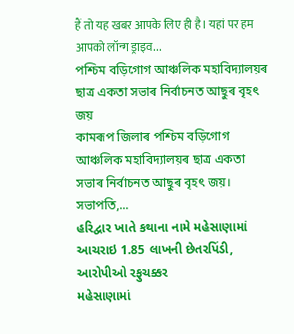हैं तो यह खबर आपके लिए ही है। यहां पर हम आपको लॉन्ग ड्राइव...
পশ্চিম বড়িগোগ আঞ্চলিক মহাবিদ্যালয়ৰ ছাত্ৰ একতা সভাৰ নিৰ্বাচনত আছুৰ বৃহৎ জয়
কামৰূপ জিলাৰ পশ্চিম বড়িগোগ আঞ্চলিক মহাবিদ্যালয়ৰ ছাত্ৰ একতা সভাৰ নিৰ্বাচনত আছুৰ বৃহৎ জয়। সভাপতি,...
હરિદ્વાર ખાતે કથાના નામે મહેસાણામાં આચરાઇ 1.85 લાખની છેતરપિંડી, આરોપીઓ રફુચક્કર
મહેસાણામાં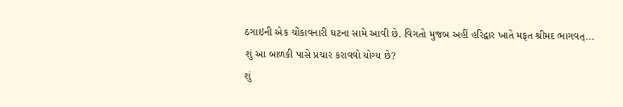ઠગાઇની એક ચોંકાવનારી ઘટના સામે આવી છે. વિગતો મુજબ અહીં હરિદ્વાર ખાતે મફત શ્રીમદ ભાગવત્...
શું આ બાળકી પાસે પ્રચાર કરાવવો યોગ્ય છે?
શું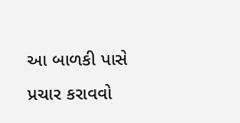આ બાળકી પાસે પ્રચાર કરાવવો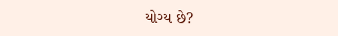યોગ્ય છે?